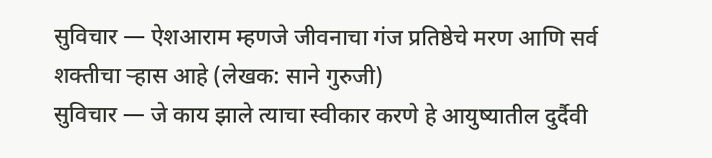सुविचार — ऐशआराम म्हणजे जीवनाचा गंज प्रतिष्ठेचे मरण आणि सर्व शक्तीचा ऱ्हास आहे (लेखक: साने गुरुजी)
सुविचार — जे काय झाले त्याचा स्वीकार करणे हे आयुष्यातील दुर्दैवी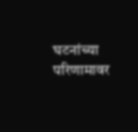घटनांच्या परिणामावर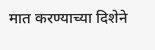मात करण्याच्या दिशेने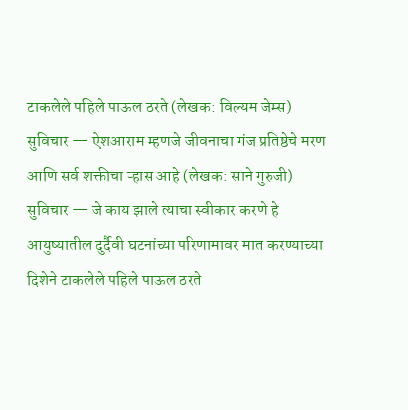टाकलेले पहिले पाऊल ठरते (लेखक: विल्यम जेम्स)
सुविचार — ऐशआराम म्हणजे जीवनाचा गंज प्रतिष्ठेचे मरण आणि सर्व शक्तीचा ऱ्हास आहे (लेखक: साने गुरुजी)
सुविचार — जे काय झाले त्याचा स्वीकार करणे हे आयुष्यातील दुर्दैवी घटनांच्या परिणामावर मात करण्याच्या दिशेने टाकलेले पहिले पाऊल ठरते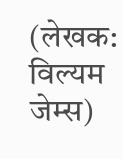(लेखक: विल्यम जेम्स)